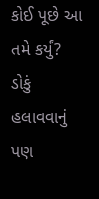કોઈ પૂછે આ તમે કર્યું? ડોકું હલાવવાનું પણ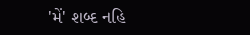'મેં' શબ્દ નહિ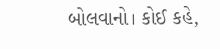બોલવાનો। કોઈ કહે,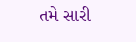તમે સારી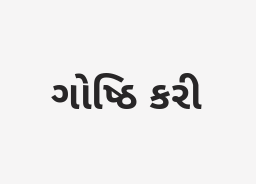ગોષ્ઠિ કરી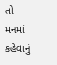તો મનમાં કહેવાનું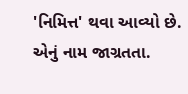'નિમિત્ત' થવા આવ્યો છે. એનું નામ જાગ્રતતા.